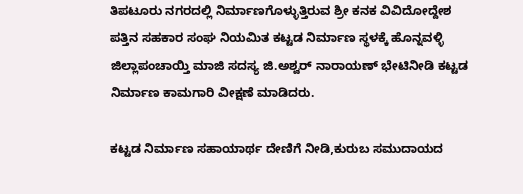ತಿಪಟೂರು ನಗರದಲ್ಲಿ ನಿರ್ಮಾಣಗೊಳ್ಳುತ್ತಿರುವ ಶ್ರೀ ಕನಕ ವಿವಿದೋದ್ದೇಶ ಪತ್ತಿನ ಸಹಕಾರ ಸಂಘ ನಿಯಮಿತ ಕಟ್ಟಡ ನಿರ್ಮಾಣ ಸ್ಥಳಕ್ಕೆ ಹೊನ್ನವಳ್ಳಿ ಜಿಲ್ಲಾಪಂಚಾಯ್ತಿ ಮಾಜಿ ಸದಸ್ಯ ಜಿ.ಅಶ್ವರ್ ನಾರಾಯಣ್ ಭೇಟಿನೀಡಿ ಕಟ್ಟಡ ನಿರ್ಮಾಣ ಕಾಮಗಾರಿ ವೀಕ್ಷಣೆ ಮಾಡಿದರು.

ಕಟ್ಟಡ ನಿರ್ಮಾಣ ಸಹಾಯಾರ್ಥ ದೇಣಿಗೆ ನೀಡಿ,ಕುರುಬ ಸಮುದಾಯದ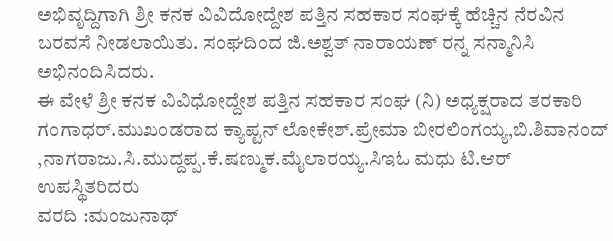ಅಭಿವೃದ್ದಿಗಾಗಿ ಶ್ರೀ ಕನಕ ವಿವಿದೋದ್ದೇಶ ಪತ್ತಿನ ಸಹಕಾರ ಸಂಘಕ್ಕೆ ಹೆಚ್ಚಿನ ನೆರವಿನ ಬರವಸೆ ನೀಡಲಾಯಿತು. ಸಂಘದಿಂದ ಜಿ.ಅಶ್ವತ್ ನಾರಾಯಣ್ ರನ್ನ ಸನ್ಮಾನಿಸಿ ಅಭಿನಂದಿಸಿದರು.
ಈ ವೇಳೆ ಶ್ರೀ ಕನಕ ವಿವಿಧೋದ್ದೇಶ ಪತ್ತಿನ ಸಹಕಾರ ಸಂಘ (ನಿ) ಅಧ್ಯಕ್ಷರಾದ ತರಕಾರಿ ಗಂಗಾಧರ್.ಮುಖಂಡರಾದ ಕ್ಯಾಪ್ಟನ್ ಲೋಕೇಶ್.ಪ್ರೇಮಾ ಬೀರಲಿಂಗಯ್ಯ,ಬಿ.ಶಿವಾನಂದ್ ,ನಾಗರಾಜು.ಸಿ.ಮುದ್ದಪ್ಪ.ಕೆ.ಷಣ್ಮುಕ.ಮೈಲಾರಯ್ಯ.ಸಿಇಓ ಮಧು ಟಿ.ಆರ್ ಉಪಸ್ಥಿತರಿದರು
ವರದಿ :ಮಂಜುನಾಥ್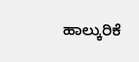ಹಾಲ್ಕುರಿಕೆ